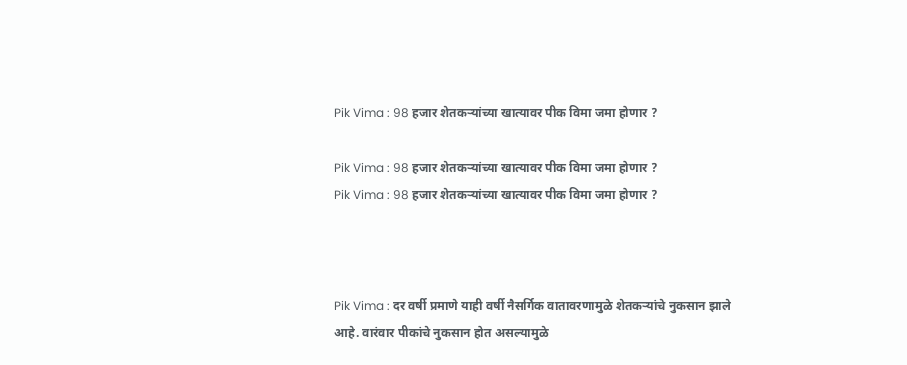Pik Vima : 98 हजार शेतकऱ्यांच्या खात्यावर पीक विमा जमा होणार ?

Pik Vima : 98 हजार शेतकऱ्यांच्या खात्यावर पीक विमा जमा होणार ?
Pik Vima : 98 हजार शेतकऱ्यांच्या खात्यावर पीक विमा जमा होणार ?



Pik Vima : दर वर्षी प्रमाणे याही वर्षी नैसर्ग‍िक वातावरणामुळे शेतकऱ्यांचे नुकसान झाले आहे. वारंवार पीकांचे नुकसान होत असल्यामुळे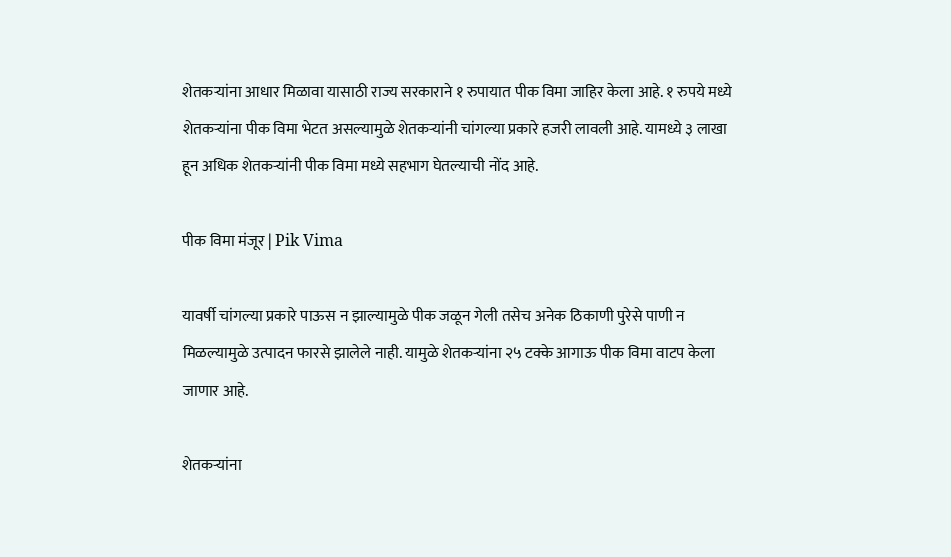शेतकऱ्यांना आधार मिळावा यासाठी राज्य सरकाराने १ रुपायात पीक विमा जाहिर केला आहे. १ रुपये मध्ये शेतकऱ्यांना पीक विमा भेटत असल्यामुळे शेतकऱ्यांनी चांगल्या प्रकारे हजरी लावली आहे. यामध्ये ३ लाखा हून अधिक शेतकऱ्यांनी पीक विमा मध्ये सहभाग घेतल्याची नोंद आहे.

पीक विमा मंजूर | Pik Vima

यावर्षी चांगल्या प्रकारे पाऊस न झाल्यामुळे पीक जळून गेली तसेच अनेक ठिकाणी पुरेसे पाणी न मिळ‍ल्यामुळे उत्पादन फारसे झालेले नाही. यामुळे शेतकऱ्यांना २५ टक्के आगाऊ पीक विमा वाटप केला जाणार आहे.

शेतकऱ्यांना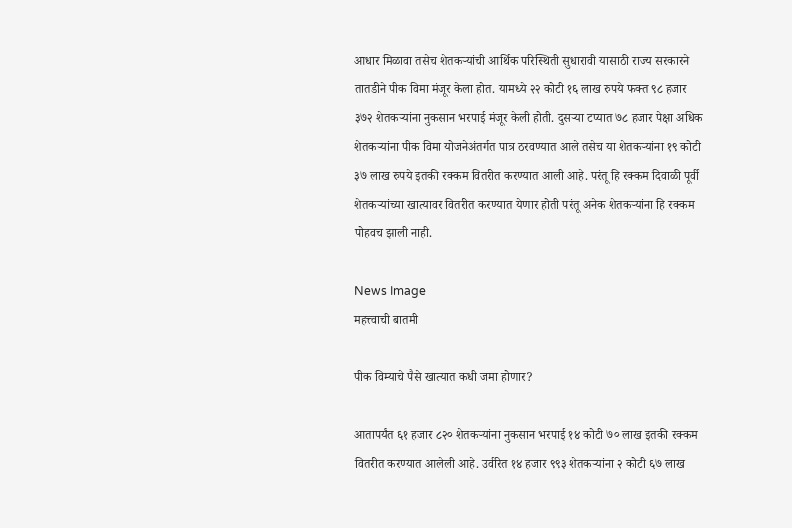आधार मिळावा तसेच शेतकऱ्यांची आर्थ‍िक परिस्थिती सुधारावी यासाठी राज्य सरकारने तातडीने पीक विमा मंजूर केला होत. यामध्ये २२ कोटी १६ लाख रुपये फक्त ९८ हजार ३७२ शेतकऱ्यांना नुकसान भरपाई मंजूर केली होती. दुसऱ्या टप्यात ७८ हजार पेक्षा अधिक शेतकऱ्यांना पीक विमा योजनेअंतर्गत पात्र ठरवण्यात आले तसेच या शेतकऱ्यांना १९ कोटी ३७ लाख रुपये इतकी रक्कम वितरीत करण्यात आली आहे. परंतू हि रक्कम दिवाळी पूर्वी शेतकऱ्यांच्या खात्यावर वितरीत करण्यात येणार होती परंतू अनेक शेतकऱ्यांना हि रक्कम पोहवच झाली नाही.

News Image
महत्त्वाची बातमी

पीक विम्याचे पैसे खात्यात कधी जमा होणार?

आतापर्यंत ६१ हजार ८२० शेतकऱ्यांना नुकसान भरपाई १४ कोटी ७० लाख इतकी रक्कम वितरीत करण्यात आलेली आहे. उर्वरित १४ हजार ९९३ शेतकऱ्यांना २ कोटी ६७ लाख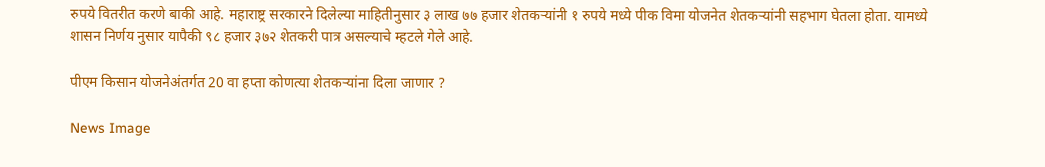रुपये वितरीत करणे बाकी आहे. महाराष्ट्र सरकारने दिलेल्या माहितीनुसार ३ लाख ७७ हजार शेतकऱ्यांनी १ रुपये मध्ये पीक विमा योजनेत शेतकऱ्यांनी सहभाग घेतला होता. यामध्ये शासन निर्णय नुसार यापैकी ९८ हजार ३७२ शेतकरी पात्र असल्याचे म्हटले गेले आहे.

पीएम किसान योजनेअंतर्गत 20 वा हप्ता कोणत्या शेतकऱ्यांना दिला जाणार ?

News Image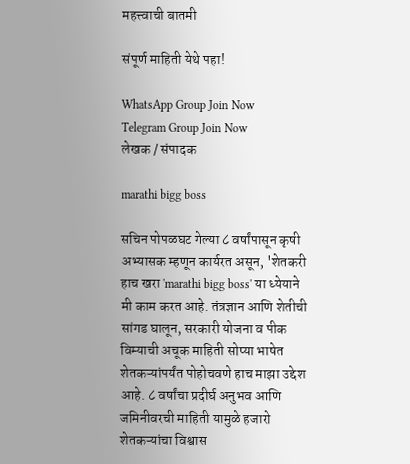महत्त्वाची बातमी

संपूर्ण माहिती येथे पहा!

WhatsApp Group Join Now
Telegram Group Join Now
लेखक / संपादक

marathi bigg boss

सचिन पोपळघट गेल्या ८ वर्षांपासून कृषी अभ्यासक म्हणून कार्यरत असून, 'शेतकरी हाच खरा 'marathi bigg boss' या ध्येयाने मी काम करत आहे. तंत्रज्ञान आणि शेतीची सांगड घालून, सरकारी योजना व पीक विम्याची अचूक माहिती सोप्या भाषेत शेतकऱ्यांपर्यंत पोहोचवणे हाच माझा उद्देश आहे. ८ वर्षांचा प्रदीर्घ अनुभव आणि जमिनीवरची माहिती यामुळे हजारो शेतकऱ्यांचा विश्वास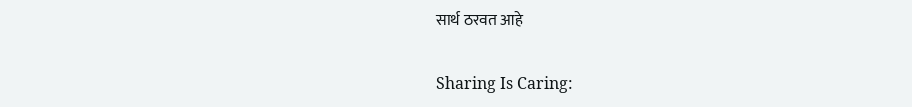सार्थ ठरवत आहे

Sharing Is Caring: